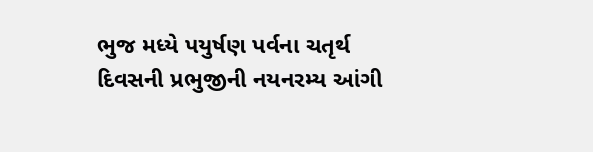ભુજ મધ્યે પયુર્ષણ પર્વના ચતૃર્થ દિવસની પ્રભુજીની નયનરમ્ય આંગી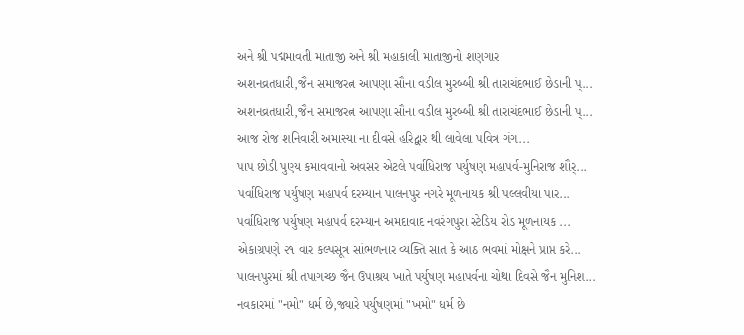અને શ્રી પદ્મમાવતી માતાજી અને શ્રી મહાકાલી માતાજીનો શણગાર
અશનવ્રતધારી,જૈન સમાજરત્ન આપણા સૌના વડીલ મુરબ્બી શ્રી તારાચંદભાઈ છેડાની પ્...
અશનવ્રતધારી,જૈન સમાજરત્ન આપણા સૌના વડીલ મુરબ્બી શ્રી તારાચંદભાઈ છેડાની પ્...
આજ રોજ શનિવારી અમાસ્યા ના દીવસે હરિદ્વાર થી લાવેલા પવિત્ર ગંગ...
પાપ છોડી પુણ્ય કમાવવાનો અવસર એટલે પર્વાધિરાજ પર્યુષણ મહાપર્વ-મુનિરાજ શૌર્...
પર્વાધિરાજ પર્યુષણ મહાપર્વ દરમ્યાન પાલનપુર નગરે મૂળનાયક શ્રી પલ્લવીયા પાર...
પર્વાધિરાજ પર્યુષણ મહાપર્વ દરમ્યાન અમદાવાદ નવરંગપુરા સ્ટેડિય રોડ મૂળનાયક ...
એકાગ્રપણે ૨૧ વાર કલ્પસૂત્ર સાંભળનાર વ્યક્તિ સાત કે આઠ ભવમાં મોક્ષને પ્રાપ્ત કરે...
પાલનપુરમાં શ્રી તપાગચ્છ જૈન ઉપાશ્રય ખાતે પર્યુષણ મહાપર્વના ચોથા દિવસે જૈન મુનિશ...
નવકારમાં "નમો" ધર્મ છે,જ્યારે પર્યુષણમાં "ખમો" ધર્મ છે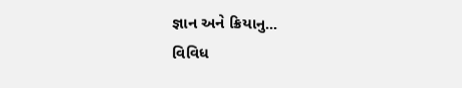જ્ઞાન અને ક્રિયાનુ...
વિવિધ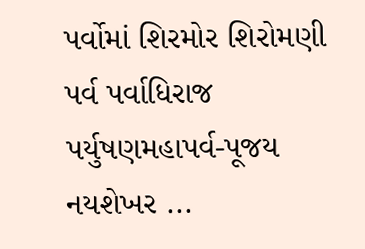પર્વોમાં શિરમોર શિરોમણી પર્વ પર્વાધિરાજ પર્યુષણમહાપર્વ-પૂજય નયશેખર ...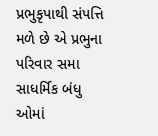પ્રભુકૃપાથી સંપત્તિ મળે છે એ પ્રભુના પરિવાર સમા સાધર્મિક બંધુ ઓમાં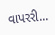વાપરરી...